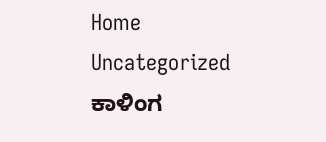Home Uncategorized ಕಾಳಿಂಗ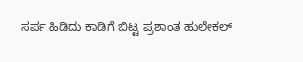ಸರ್ಪ ಹಿಡಿದು ಕಾಡಿಗೆ ಬಿಟ್ಟ ಪ್ರಶಾಂತ ಹುಲೇಕಲ್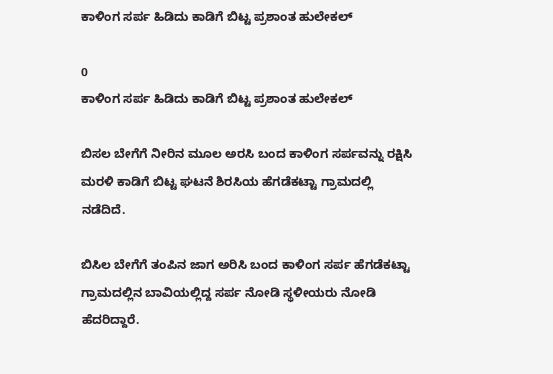ಕಾಳಿಂಗ ಸರ್ಪ ಹಿಡಿದು ಕಾಡಿಗೆ ಬಿಟ್ಟ ಪ್ರಶಾಂತ ಹುಲೇಕಲ್

0
ಕಾಳಿಂಗ ಸರ್ಪ ಹಿಡಿದು ಕಾಡಿಗೆ ಬಿಟ್ಟ ಪ್ರಶಾಂತ ಹುಲೇಕಲ್

ಬಿಸಲ ಬೇಗೆಗೆ ನೀರಿನ ಮೂಲ ಅರಸಿ ಬಂದ ಕಾಳಿಂಗ ಸರ್ಪವನ್ನು ರಕ್ಷಿಸಿ ಮರಳಿ ಕಾಡಿಗೆ ಬಿಟ್ಟ ಘಟನೆ ಶಿರಸಿಯ ಹೆಗಡೆಕಟ್ಟಾ ಗ್ರಾಮದಲ್ಲಿ ನಡೆದಿದೆ.

ಬಿಸಿಲ ಬೇಗೆಗೆ ತಂಪಿನ ಜಾಗ ಅರಿಸಿ ಬಂದ ಕಾಳಿಂಗ ಸರ್ಪ ಹೆಗಡೆಕಟ್ಟಾ ಗ್ರಾಮದಲ್ಲಿನ ಬಾವಿಯಲ್ಲಿದ್ದ ಸರ್ಪ ನೋಡಿ ಸ್ಥಳೀಯರು ನೋಡಿ ಹೆದರಿದ್ದಾರೆ.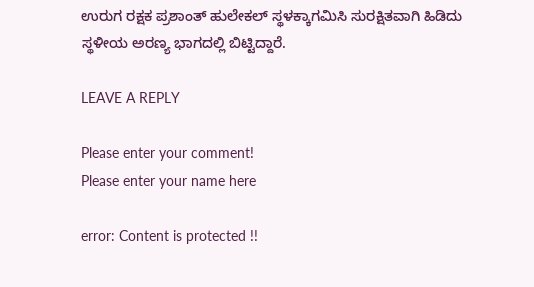ಉರುಗ ರಕ್ಷಕ ಪ್ರಶಾಂತ್ ಹುಲೇಕಲ್ ಸ್ಥಳಕ್ಕಾಗಮಿಸಿ ಸುರಕ್ಷಿತವಾಗಿ ಹಿಡಿದು ಸ್ಥಳೀಯ ಅರಣ್ಯ ಭಾಗದಲ್ಲಿ ಬಿಟ್ಟಿದ್ದಾರೆ.

LEAVE A REPLY

Please enter your comment!
Please enter your name here

error: Content is protected !!